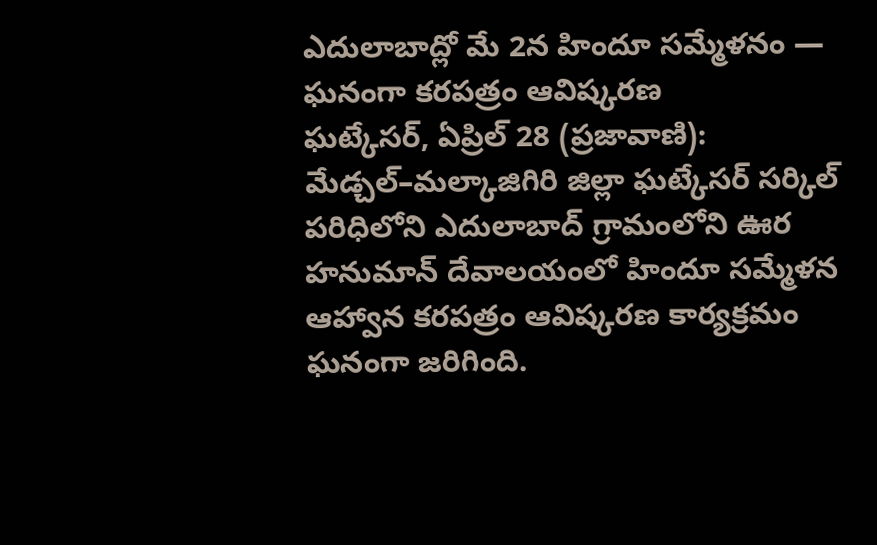ఎదులాబాద్లో మే 2న హిందూ సమ్మేళనం — ఘనంగా కరపత్రం ఆవిష్కరణ
ఘట్కేసర్, ఏప్రిల్ 28 (ప్రజావాణి): మేడ్చల్–మల్కాజిగిరి జిల్లా ఘట్కేసర్ సర్కిల్ పరిధిలోని ఎదులాబాద్ గ్రామంలోని ఊర హనుమాన్ దేవాలయంలో హిందూ సమ్మేళన ఆహ్వాన కరపత్రం ఆవిష్కరణ కార్యక్రమం ఘనంగా జరిగింది.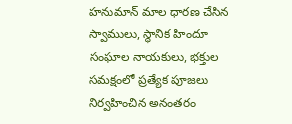హనుమాన్ మాల ధారణ చేసిన స్వాములు, స్థానిక హిందూ సంఘాల నాయకులు, భక్తుల సమక్షంలో ప్రత్యేక పూజలు నిర్వహించిన అనంతరం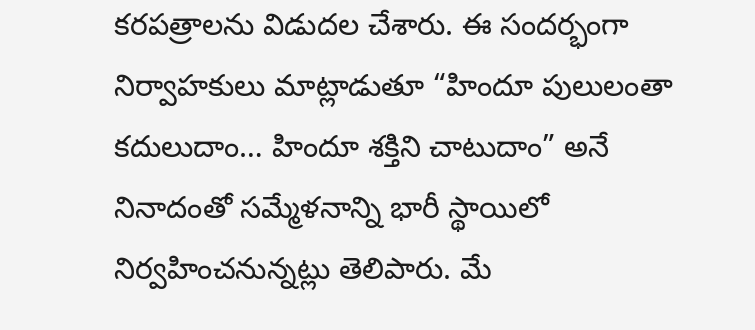కరపత్రాలను విడుదల చేశారు. ఈ సందర్భంగా నిర్వాహకులు మాట్లాడుతూ “హిందూ పులులంతా కదులుదాం… హిందూ శక్తిని చాటుదాం” అనే నినాదంతో సమ్మేళనాన్ని భారీ స్థాయిలో నిర్వహించనున్నట్లు తెలిపారు. మే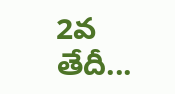2వ తేదీ...